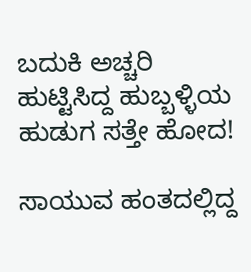ಬದುಕಿ ಅಚ್ಚರಿ ಹುಟ್ಟಿಸಿದ್ದ ಹುಬ್ಬಳ್ಳಿಯ ಹುಡುಗ ಸತ್ತೇ ಹೋದ!

ಸಾಯುವ ಹಂತದಲ್ಲಿದ್ದ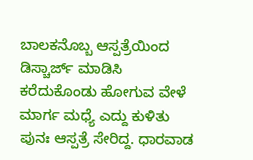ಬಾಲಕನೊಬ್ಬ ಆಸ್ಪತ್ರೆಯಿಂದ ಡಿಸ್ಚಾರ್ಜ್ ಮಾಡಿಸಿ ಕರೆದುಕೊಂಡು ಹೋಗುವ ವೇಳೆ ಮಾರ್ಗ ಮಧ್ಯೆ ಎದ್ದು ಕುಳಿತು ಪುನಃ ಆಸ್ಪತ್ರೆ ಸೇರಿದ್ದ. ಧಾರವಾಡ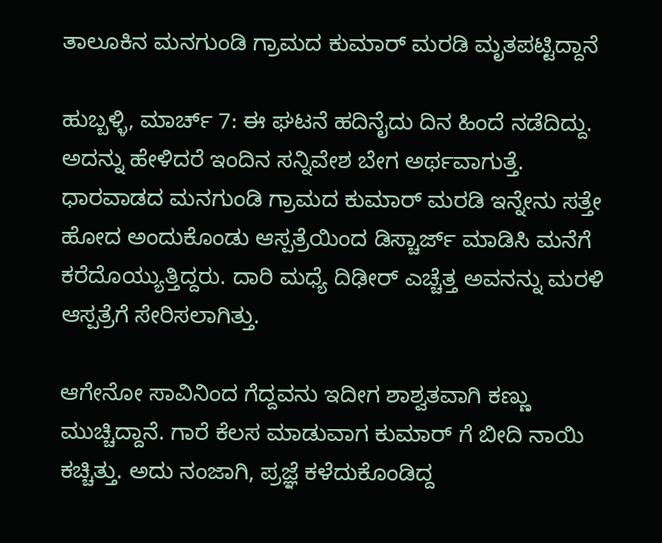ತಾಲೂಕಿನ ಮನಗುಂಡಿ ಗ್ರಾಮದ ಕುಮಾರ್ ಮರಡಿ ಮೃತಪಟ್ಟಿದ್ದಾನೆ

ಹುಬ್ಬಳ್ಳಿ, ಮಾರ್ಚ್ 7: ಈ ಘಟನೆ ಹದಿನೈದು ದಿನ ಹಿಂದೆ ನಡೆದಿದ್ದು. ಅದನ್ನು ಹೇಳಿದರೆ ಇಂದಿನ ಸನ್ನಿವೇಶ ಬೇಗ ಅರ್ಥವಾಗುತ್ತೆ. ಧಾರವಾಡದ ಮನಗುಂಡಿ ಗ್ರಾಮದ ಕುಮಾರ್ ಮರಡಿ ಇನ್ನೇನು ಸತ್ತೇ ಹೋದ ಅಂದುಕೊಂಡು ಆಸ್ಪತ್ರೆಯಿಂದ ಡಿಸ್ಚಾರ್ಜ್ ಮಾಡಿಸಿ ಮನೆಗೆ ಕರೆದೊಯ್ಯುತ್ತಿದ್ದರು. ದಾರಿ ಮಧ್ಯೆ ದಿಢೀರ್ ಎಚ್ಚೆತ್ತ ಅವನನ್ನು ಮರಳಿ ಆಸ್ಪತ್ರೆಗೆ ಸೇರಿಸಲಾಗಿತ್ತು.

ಆಗೇನೋ ಸಾವಿನಿಂದ ಗೆದ್ದವನು ಇದೀಗ ಶಾಶ್ವತವಾಗಿ ಕಣ್ಣು ಮುಚ್ಚಿದ್ದಾನೆ. ಗಾರೆ ಕೆಲಸ ಮಾಡುವಾಗ ಕುಮಾರ್ ಗೆ ಬೀದಿ ನಾಯಿ ಕಚ್ಚಿತ್ತು. ಅದು ನಂಜಾಗಿ, ಪ್ರಜ್ಞೆ ಕಳೆದುಕೊಂಡಿದ್ದ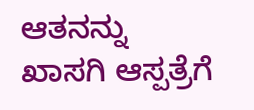ಆತನನ್ನು ಖಾಸಗಿ ಆಸ್ಪತ್ರೆಗೆ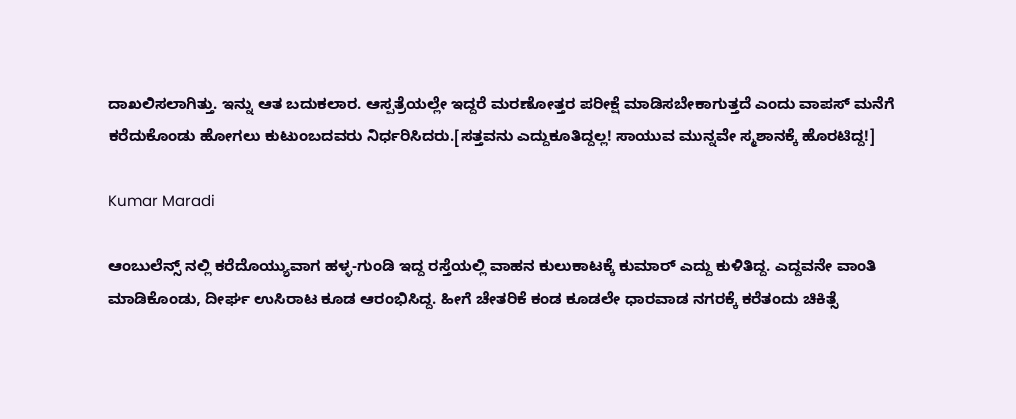ದಾಖಲಿಸಲಾಗಿತ್ತು. ಇನ್ನು ಆತ ಬದುಕಲಾರ. ಆಸ್ಪತ್ರೆಯಲ್ಲೇ ಇದ್ದರೆ ಮರಣೋತ್ತರ ಪರೀಕ್ಷೆ ಮಾಡಿಸಬೇಕಾಗುತ್ತದೆ ಎಂದು ವಾಪಸ್ ಮನೆಗೆ ಕರೆದುಕೊಂಡು ಹೋಗಲು ಕುಟುಂಬದವರು ನಿರ್ಧರಿಸಿದರು.[ಸತ್ತವನು ಎದ್ದುಕೂತಿದ್ದಲ್ಲ! ಸಾಯುವ ಮುನ್ನವೇ ಸ್ಮಶಾನಕ್ಕೆ ಹೊರಟಿದ್ದ!]

Kumar Maradi

ಆಂಬುಲೆನ್ಸ್ ನಲ್ಲಿ ಕರೆದೊಯ್ಯುವಾಗ ಹಳ್ಳ-ಗುಂಡಿ ಇದ್ದ ರಸ್ತೆಯಲ್ಲಿ ವಾಹನ ಕುಲುಕಾಟಕ್ಕೆ ಕುಮಾರ್ ಎದ್ದು ಕುಳಿತಿದ್ದ. ಎದ್ದವನೇ ವಾಂತಿ ಮಾಡಿಕೊಂಡು, ದೀರ್ಘ ಉಸಿರಾಟ ಕೂಡ ಆರಂಭಿಸಿದ್ದ. ಹೀಗೆ ಚೇತರಿಕೆ ಕಂಡ ಕೂಡಲೇ ಧಾರವಾಡ ನಗರಕ್ಕೆ ಕರೆತಂದು ಚಿಕಿತ್ಸೆ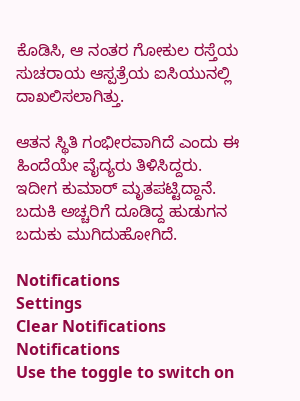ಕೊಡಿಸಿ, ಆ ನಂತರ ಗೋಕುಲ ರಸ್ತೆಯ ಸುಚರಾಯ ಆಸ್ಪತ್ರೆಯ ಐಸಿಯುನಲ್ಲಿ ದಾಖಲಿಸಲಾಗಿತ್ತು.

ಆತನ ಸ್ಥಿತಿ ಗಂಭೀರವಾಗಿದೆ ಎಂದು ಈ ಹಿಂದೆಯೇ ವೈದ್ಯರು ತಿಳಿಸಿದ್ದರು. ಇದೀಗ ಕುಮಾರ್ ಮೃತಪಟ್ಟಿದ್ದಾನೆ. ಬದುಕಿ ಅಚ್ಚರಿಗೆ ದೂಡಿದ್ದ ಹುಡುಗನ ಬದುಕು ಮುಗಿದುಹೋಗಿದೆ.

Notifications
Settings
Clear Notifications
Notifications
Use the toggle to switch on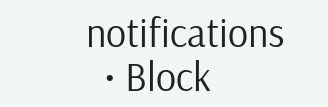notifications
  • Block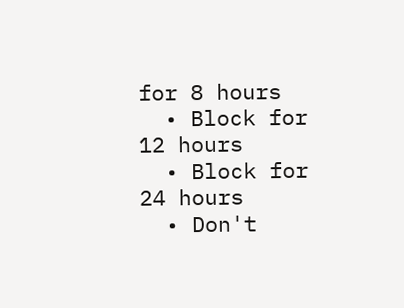for 8 hours
  • Block for 12 hours
  • Block for 24 hours
  • Don't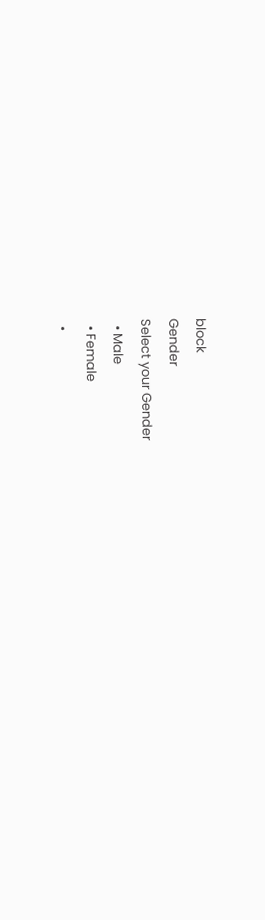block
Gender
Select your Gender
  • Male
  • Female
  •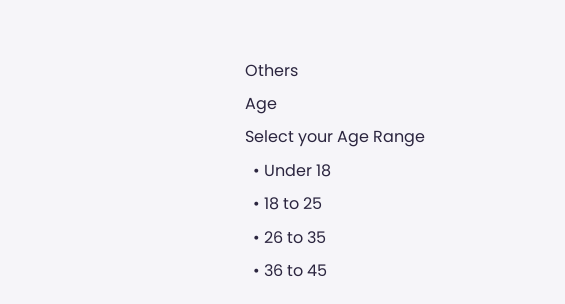Others
Age
Select your Age Range
  • Under 18
  • 18 to 25
  • 26 to 35
  • 36 to 45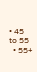• 45 to 55
  • 55+